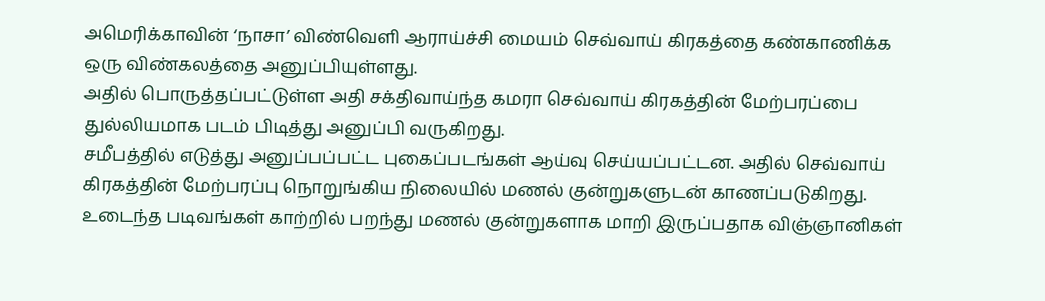அமெரிக்காவின் ‘நாசா’ விண்வெளி ஆராய்ச்சி மையம் செவ்வாய் கிரகத்தை கண்காணிக்க ஒரு விண்கலத்தை அனுப்பியுள்ளது.
அதில் பொருத்தப்பட்டுள்ள அதி சக்திவாய்ந்த கமரா செவ்வாய் கிரகத்தின் மேற்பரப்பை துல்லியமாக படம் பிடித்து அனுப்பி வருகிறது.
சமீபத்தில் எடுத்து அனுப்பப்பட்ட புகைப்படங்கள் ஆய்வு செய்யப்பட்டன. அதில் செவ்வாய் கிரகத்தின் மேற்பரப்பு நொறுங்கிய நிலையில் மணல் குன்றுகளுடன் காணப்படுகிறது.
உடைந்த படிவங்கள் காற்றில் பறந்து மணல் குன்றுகளாக மாறி இருப்பதாக விஞ்ஞானிகள்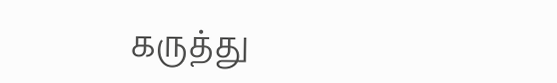கருத்து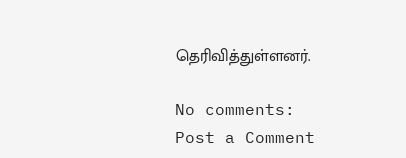தெரிவித்துள்ளனர்.

No comments:
Post a Comment